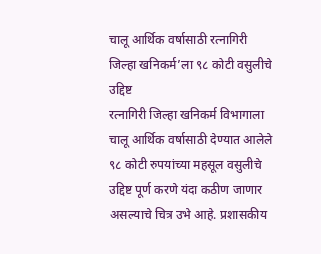चालू आर्थिक वर्षासाठी रत्नागिरी जिल्हा खनिकर्म’ला ९८ कोटी वसुलीचे उद्दिष्ट
रत्नागिरी जिल्हा खनिकर्म विभागाला चालू आर्थिक वर्षासाठी देण्यात आलेले ९८ कोटी रुपयांच्या महसूल वसुलीचे उद्दिष्ट पूर्ण करणे यंदा कठीण जाणार असल्याचे चित्र उभे आहे. प्रशासकीय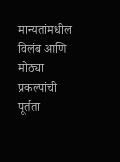मान्यतांमधील विलंब आणि मोठ्या प्रकल्पांची पूर्तता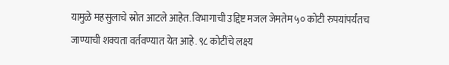यामुळे महसुलाचे स्रोत आटले आहेत. विभागाची उद्दिष्ट मजल जेमतेम ५० कोटी रुपयांपर्यंतच जाण्याची शक्यता वर्तवण्यात येत आहे. ९८ कोटींचे लक्ष्य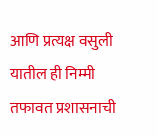आणि प्रत्यक्ष वसुली यातील ही निम्मी तफावत प्रशासनाची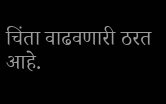चिंता वाढवणारी ठरत आहे.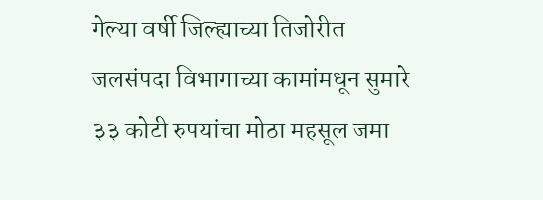गेल्या वर्षी जिल्ह्याच्या तिजोरीत जलसंपदा विभागाच्या कामांमधून सुमारे ३३ कोटी रुपयांचा मोठा महसूल जमा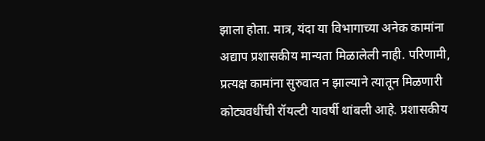झाला होता. मात्र, यंदा या विभागाच्या अनेक कामांना अद्याप प्रशासकीय मान्यता मिळालेली नाही. परिणामी, प्रत्यक्ष कामांना सुरुवात न झाल्याने त्यातून मिळणारी कोट्यवधींची रॉयल्टी यावर्षी थांबली आहे. प्रशासकीय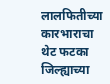लालफितीच्या कारभाराचा थेट फटका जिल्ह्याच्या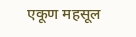एकूण महसूल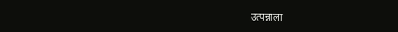उत्पन्नाला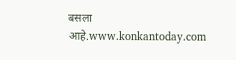बसला आहे.www.konkantoday.com